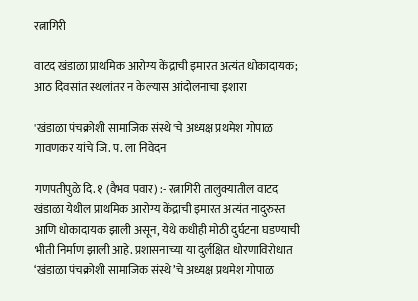रत्नागिरी

वाटद खंडाळा प्राथमिक आरोग्य केंद्राची इमारत अत्यंत धोकादायक; आठ दिवसांत स्थलांतर न केल्यास आंदोलनाचा इशारा

'खंडाळा पंचक्रोशी सामाजिक संस्थे'चे अध्यक्ष प्रथमेश गोपाळ गावणकर यांचे जि. प. ला निवेदन

गणपतीपुळे दि. १ (वैभव पवार) :- रत्नागिरी तालुक्यातील वाटद खंडाळा येथील प्राथमिक आरोग्य केंद्राची इमारत अत्यंत नादुरुस्त आणि धोकादायक झाली असून, येथे कधीही मोठी दुर्घटना घडण्याची भीती निर्माण झाली आहे. प्रशासनाच्या या दुर्लक्षित धोरणाविरोधात ‘खंडाळा पंचक्रोशी सामाजिक संस्थे’चे अध्यक्ष प्रथमेश गोपाळ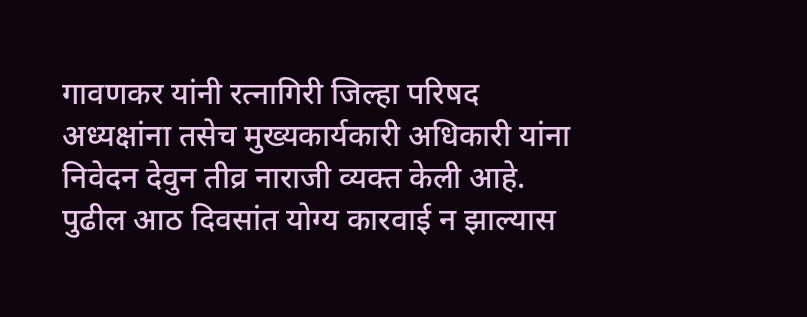गावणकर यांनी रत्नागिरी जिल्हा परिषद अध्यक्षांना तसेच मुख्यकार्यकारी अधिकारी यांना निवेदन देवुन तीव्र नाराजी व्यक्त केली आहे. पुढील आठ दिवसांत योग्य कारवाई न झाल्यास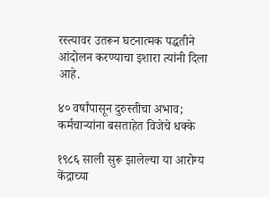रस्त्यावर उतरून घटनात्मक पद्धतीने आंदोलन करण्याचा इशारा त्यांनी दिला आहे.

४० वर्षांपासून दुरुस्तीचा अभाव; कर्मचाऱ्यांना बसताहेत विजेचे धक्के

१९८६ साली सुरू झालेल्या या आरोग्य केंद्राच्या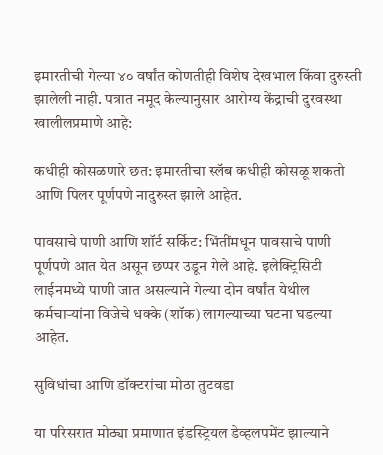इमारतीची गेल्या ४० वर्षांत कोणतीही विशेष देखभाल किंवा दुरुस्ती झालेली नाही. पत्रात नमूद केल्यानुसार आरोग्य केंद्राची दुरवस्था खालीलप्रमाणे आहे:

कधीही कोसळणारे छत: इमारतीचा स्लॅब कधीही कोसळू शकतो आणि पिलर पूर्णपणे नादुरुस्त झाले आहेत.

पावसाचे पाणी आणि शॉर्ट सर्किट: भिंतींमधून पावसाचे पाणी पूर्णपणे आत येत असून छप्पर उडून गेले आहे. इलेक्ट्रिसिटी लाईनमध्ये पाणी जात असल्याने गेल्या दोन वर्षांत येथील कर्मचाऱ्यांना विजेचे धक्के (शॉक) लागल्याच्या घटना घडल्या आहेत.

सुविधांचा आणि डॉक्टरांचा मोठा तुटवडा

या परिसरात मोठ्या प्रमाणात इंडस्ट्रियल डेव्हलपमेंट झाल्याने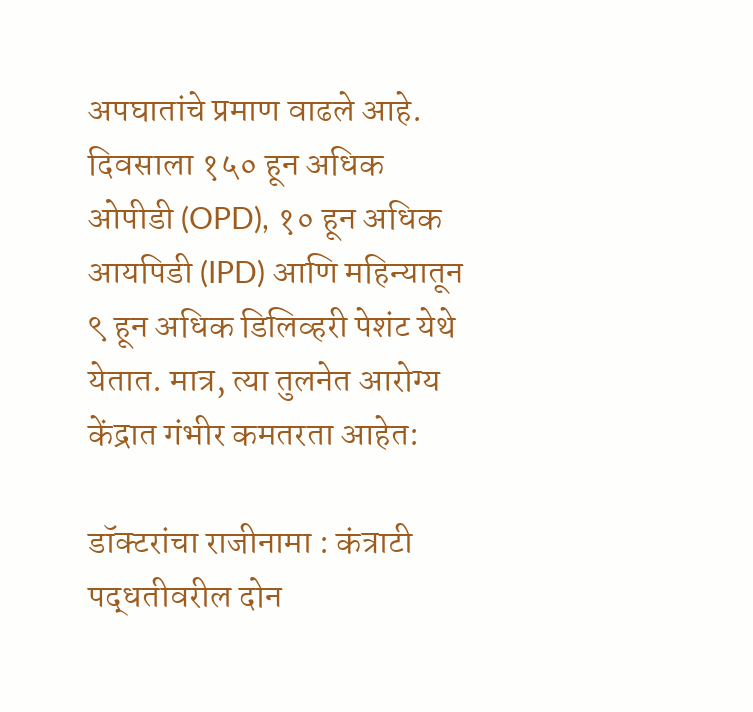अपघातांचे प्रमाण वाढले आहे. दिवसाला १५० हून अधिक ओपीडी (OPD), १० हून अधिक आयपिडी (IPD) आणि महिन्यातून ९ हून अधिक डिलिव्हरी पेशंट येथे येतात. मात्र, त्या तुलनेत आरोग्य केंद्रात गंभीर कमतरता आहेत:

डॉक्टरांचा राजीनामा : कंत्राटी पद्धतीवरील दोन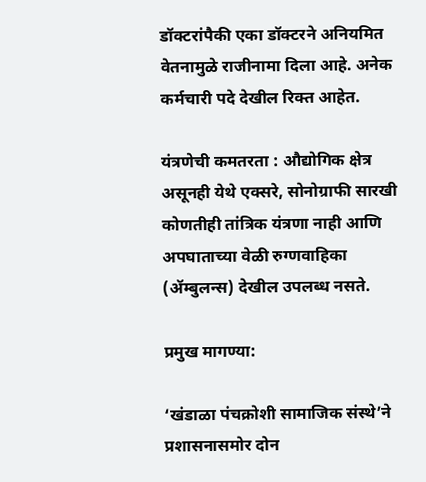डॉक्टरांपैकी एका डॉक्टरने अनियमित वेतनामुळे राजीनामा दिला आहे. अनेक कर्मचारी पदे देखील रिक्त आहेत.

यंत्रणेची कमतरता : औद्योगिक क्षेत्र असूनही येथे एक्सरे, सोनोग्राफी सारखी कोणतीही तांत्रिक यंत्रणा नाही आणि अपघाताच्या वेळी रुग्णवाहिका (ॲम्बुलन्स) देखील उपलब्ध नसते.

प्रमुख मागण्या:

‘खंडाळा पंचक्रोशी सामाजिक संस्थे’ने प्रशासनासमोर दोन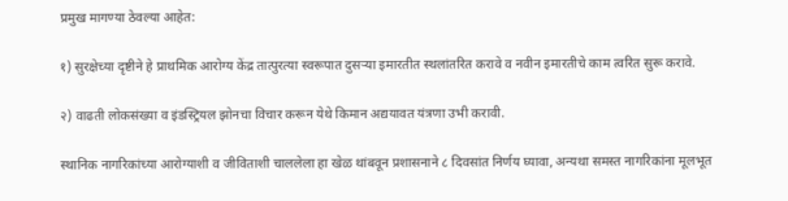प्रमुख मागण्या ठेवल्या आहेत:

१) सुरक्षेच्या दृष्टीने हे प्राथमिक आरोग्य केंद्र तात्पुरत्या स्वरूपात दुसऱ्या इमारतीत स्थलांतरित करावे व नवीन इमारतीचे काम त्वरित सुरू करावे.

२) वाढती लोकसंख्या व इंडस्ट्रियल झोनचा विचार करून येथे किमान अद्ययावत यंत्रणा उभी करावी.

स्थानिक नागरिकांच्या आरोग्याशी व जीविताशी चाललेला हा खेळ थांबवून प्रशासनाने ८ दिवसांत निर्णय घ्यावा, अन्यथा समस्त नागरिकांना मूलभूत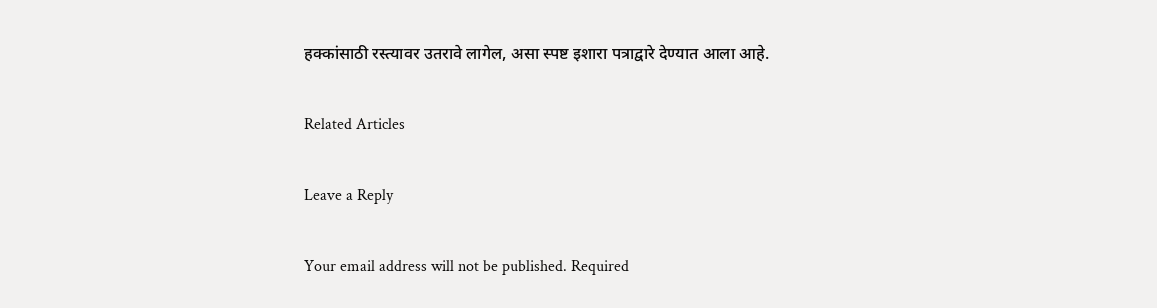हक्कांसाठी रस्त्यावर उतरावे लागेल, असा स्पष्ट इशारा पत्राद्वारे देण्यात आला आहे.

Related Articles

Leave a Reply

Your email address will not be published. Required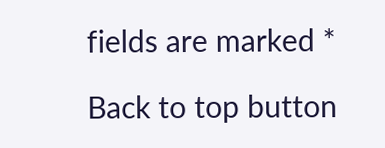fields are marked *

Back to top button